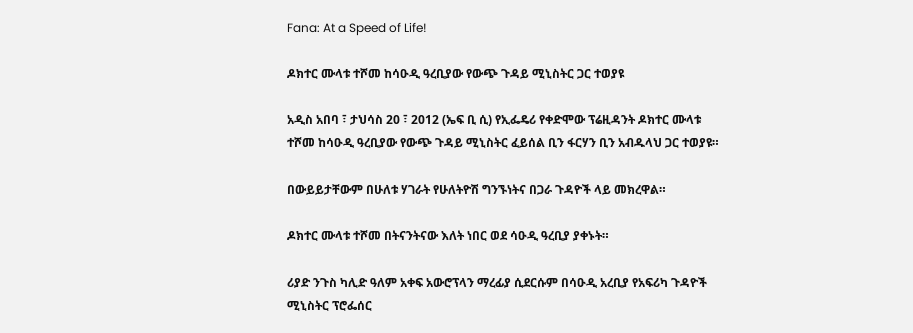Fana: At a Speed of Life!

ዶክተር ሙላቱ ተሾመ ከሳዑዲ ዓረቢያው የውጭ ጉዳይ ሚኒስትር ጋር ተወያዩ

አዲስ አበባ ፣ ታህሳስ 20 ፣ 2012 (ኤፍ ቢ ሲ) የኢፌዴሪ የቀድሞው ፕሬዚዳንት ዶክተር ሙላቱ ተሾመ ከሳዑዲ ዓረቢያው የውጭ ጉዳይ ሚኒስትር ፈይሰል ቢን ፋርሃን ቢን አብዱላህ ጋር ተወያዩ።

በውይይታቸውም በሁለቱ ሃገራት የሁለትዮሽ ግንኙነትና በጋራ ጉዳዮች ላይ መክረዋል።

ዶክተር ሙላቱ ተሾመ በትናንትናው እለት ነበር ወደ ሳዑዲ ዓረቢያ ያቀኑት።

ሪያድ ንጉስ ካሊድ ዓለም አቀፍ አውሮፕላን ማረፊያ ሲደርሱም በሳዑዲ አረቢያ የአፍሪካ ጉዳዮች ሚኒስትር ፕሮፌሰር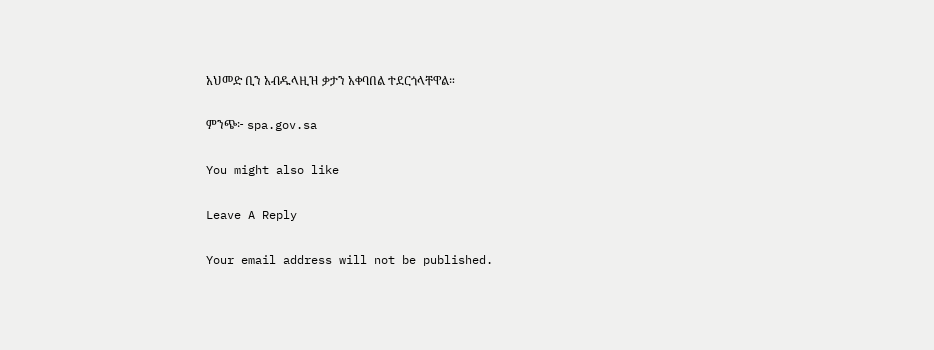አህመድ ቢን አብዱላዚዝ ቃታን አቀባበል ተደርጎላቸዋል።

ምንጭ፦ spa.gov.sa

You might also like

Leave A Reply

Your email address will not be published.